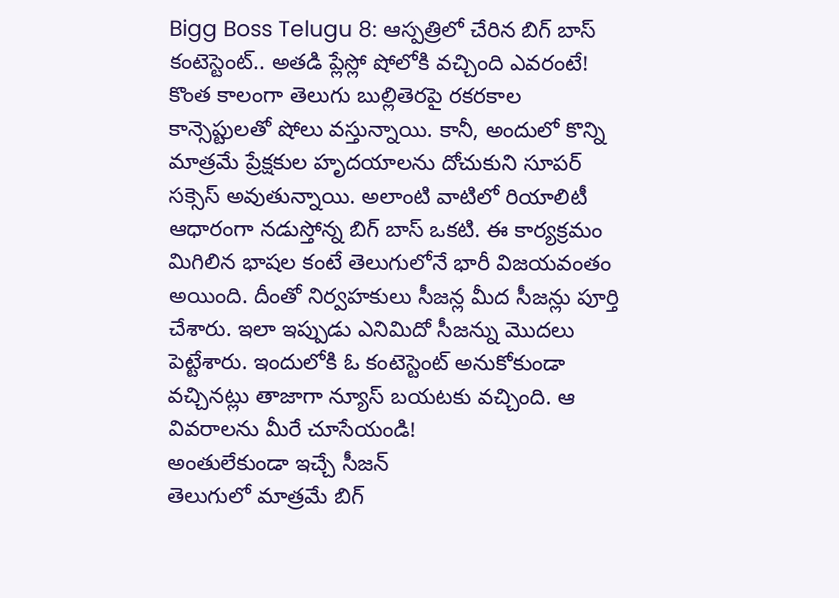Bigg Boss Telugu 8: ఆస్పత్రిలో చేరిన బిగ్ బాస్ కంటెస్టెంట్.. అతడి ప్లేస్లో షోలోకి వచ్చింది ఎవరంటే!
కొంత కాలంగా తెలుగు బుల్లితెరపై రకరకాల కాన్సెప్టులతో షోలు వస్తున్నాయి. కానీ, అందులో కొన్ని మాత్రమే ప్రేక్షకుల హృదయాలను దోచుకుని సూపర్ సక్సెస్ అవుతున్నాయి. అలాంటి వాటిలో రియాలిటీ ఆధారంగా నడుస్తోన్న బిగ్ బాస్ ఒకటి. ఈ కార్యక్రమం మిగిలిన భాషల కంటే తెలుగులోనే భారీ విజయవంతం అయింది. దీంతో నిర్వహకులు సీజన్ల మీద సీజన్లు పూర్తి చేశారు. ఇలా ఇప్పుడు ఎనిమిదో సీజన్ను మొదలు పెట్టేశారు. ఇందులోకి ఓ కంటెస్టెంట్ అనుకోకుండా వచ్చినట్లు తాజాగా న్యూస్ బయటకు వచ్చింది. ఆ వివరాలను మీరే చూసేయండి!
అంతులేకుండా ఇచ్చే సీజన్
తెలుగులో మాత్రమే బిగ్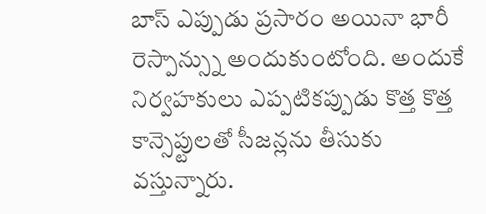బాస్ ఎప్పుడు ప్రసారం అయినా భారీ రెస్పాన్స్ను అందుకుంటోంది. అందుకే నిర్వహకులు ఎప్పటికప్పుడు కొత్త కొత్త కాన్సెప్టులతో సీజన్లను తీసుకు వస్తున్నారు.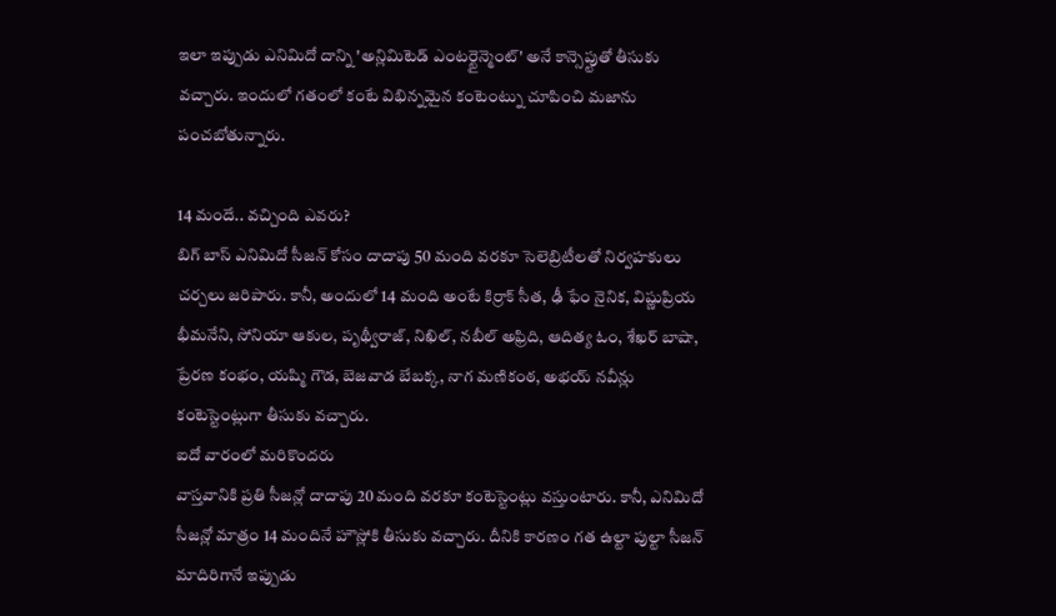ఇలా ఇప్పుడు ఎనిమిదో దాన్ని 'అన్లిమిటెడ్ ఎంటర్టైన్మెంట్' అనే కాన్సెప్టుతో తీసుకు వచ్చారు. ఇందులో గతంలో కంటే విభిన్నమైన కంటెంట్ను చూపించి మజాను పంచబోతున్నారు.

14 మందే.. వచ్చింది ఎవరు?
బిగ్ బాస్ ఎనిమిదో సీజన్ కోసం దాదాపు 50 మంది వరకూ సెలెబ్రిటీలతో నిర్వహకులు చర్చలు జరిపారు. కానీ, అందులో 14 మంది అంటే కిర్రాక్ సీత, ఢీ ఫేం నైనిక, విష్ణుప్రియ భీమనేని, సోనియా ఆకుల, పృథ్వీరాజ్, నిఖిల్, నబీల్ అఫ్రిది, ఆదిత్య ఓం, శేఖర్ బాషా, ప్రేరణ కంభం, యష్మి గౌడ, బెజవాడ బేబక్క, నాగ మణికంఠ, అభయ్ నవీన్లు కంటెస్టెంట్లుగా తీసుకు వచ్చారు.
ఐదో వారంలో మరికొందరు
వాస్తవానికి ప్రతి సీజన్లో దాదాపు 20 మంది వరకూ కంటెస్టెంట్లు వస్తుంటారు. కానీ, ఎనిమిదో సీజన్లో మాత్రం 14 మందినే హౌస్లోకి తీసుకు వచ్చారు. దీనికి కారణం గత ఉల్టా పుల్టా సీజన్ మాదిరిగానే ఇప్పుడు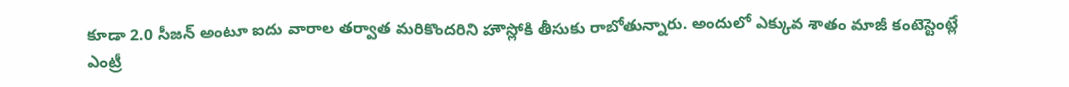కూడా 2.0 సీజన్ అంటూ ఐదు వారాల తర్వాత మరికొందరిని హౌస్లోకి తీసుకు రాబోతున్నారు. అందులో ఎక్కువ శాతం మాజీ కంటెస్టెంట్లే ఎంట్రీ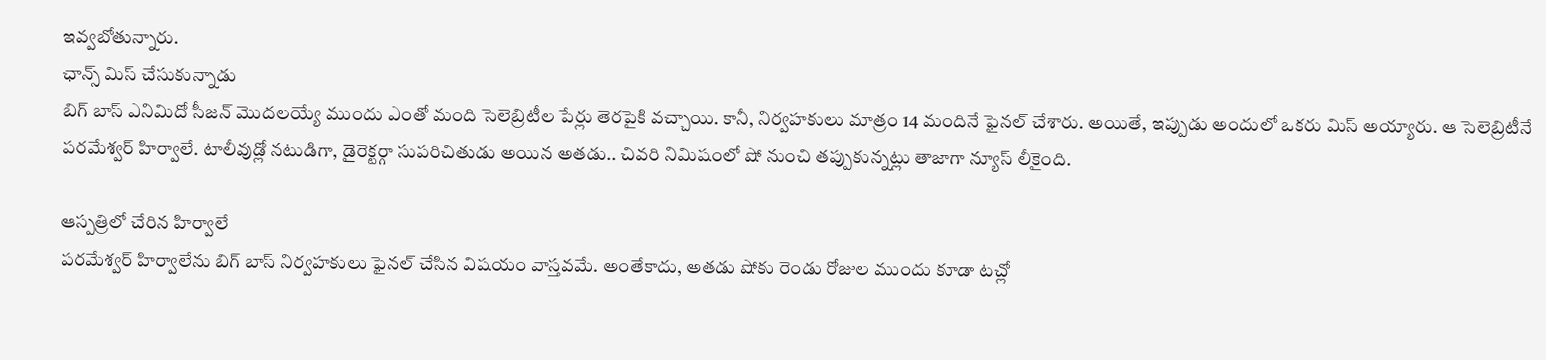ఇవ్వబోతున్నారు.
ఛాన్స్ మిస్ చేసుకున్నాడు
బిగ్ బాస్ ఎనిమిదో సీజన్ మొదలయ్యే ముందు ఎంతో మంది సెలెబ్రిటీల పేర్లు తెరపైకి వచ్చాయి. కానీ, నిర్వహకులు మాత్రం 14 మందినే ఫైనల్ చేశారు. అయితే, ఇప్పుడు అందులో ఒకరు మిస్ అయ్యారు. ఆ సెలెబ్రిటీనే పరమేశ్వర్ హిర్వాలే. టాలీవుడ్లో నటుడిగా, డైరెక్టర్గా సుపరిచితుడు అయిన అతడు.. చివరి నిమిషంలో షో నుంచి తప్పుకున్నట్లు తాజాగా న్యూస్ లీకైంది.

ఆస్పత్రిలో చేరిన హిర్వాలే
పరమేశ్వర్ హిర్వాలేను బిగ్ బాస్ నిర్వహకులు ఫైనల్ చేసిన విషయం వాస్తవమే. అంతేకాదు, అతడు షోకు రెండు రోజుల ముందు కూడా టచ్లో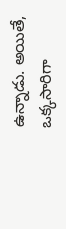ఉన్నాడు. అయితే, ఒక్కసారిగా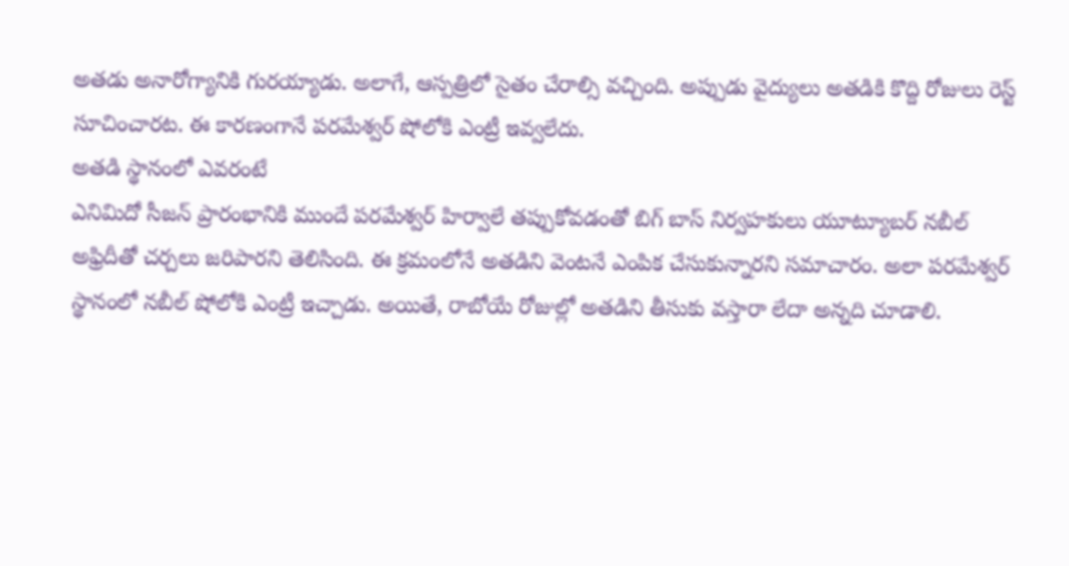అతడు అనారోగ్యానికి గురయ్యాడు. అలాగే, ఆస్పత్రిలో సైతం చేరాల్సి వచ్చింది. అప్పుడు వైద్యులు అతడికి కొద్ది రోజులు రెస్ట్ సూచించారట. ఈ కారణంగానే పరమేశ్వర్ షోలోకి ఎంట్రీ ఇవ్వలేదు.
అతడి స్థానంలో ఎవరంటే
ఎనిమిదో సీజన్ ప్రారంభానికి ముందే పరమేశ్వర్ హిర్వాలే తప్పుకోవడంతో బిగ్ బాస్ నిర్వహకులు యూట్యూబర్ నబీల్ అఫ్రిదీతో చర్చలు జరిపారని తెలిసింది. ఈ క్రమంలోనే అతడిని వెంటనే ఎంపిక చేసుకున్నారని సమాచారం. అలా పరమేశ్వర్ స్థానంలో నబీల్ షోలోకి ఎంట్రీ ఇచ్చాడు. అయితే, రాబోయే రోజుల్లో అతడిని తీసుకు వస్తారా లేదా అన్నది చూడాలి.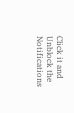Click it and Unblock the Notifications